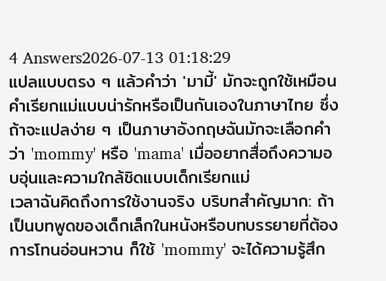4 Answers2026-07-13 01:18:29
แปลแบบตรง ๆ แล้วคำว่า 'มามี้' มักจะถูกใช้เหมือนคำเรียกแม่แบบน่ารักหรือเป็นกันเองในภาษาไทย ซึ่งถ้าจะแปลง่าย ๆ เป็นภาษาอังกฤษฉันมักจะเลือกคำว่า 'mommy' หรือ 'mama' เมื่ออยากสื่อถึงความอบอุ่นและความใกล้ชิดแบบเด็กเรียกแม่
เวลาฉันคิดถึงการใช้งานจริง บริบทสำคัญมาก: ถ้าเป็นบทพูดของเด็กเล็กในหนังหรือบทบรรยายที่ต้องการโทนอ่อนหวาน ก็ใช้ 'mommy' จะได้ความรู้สึก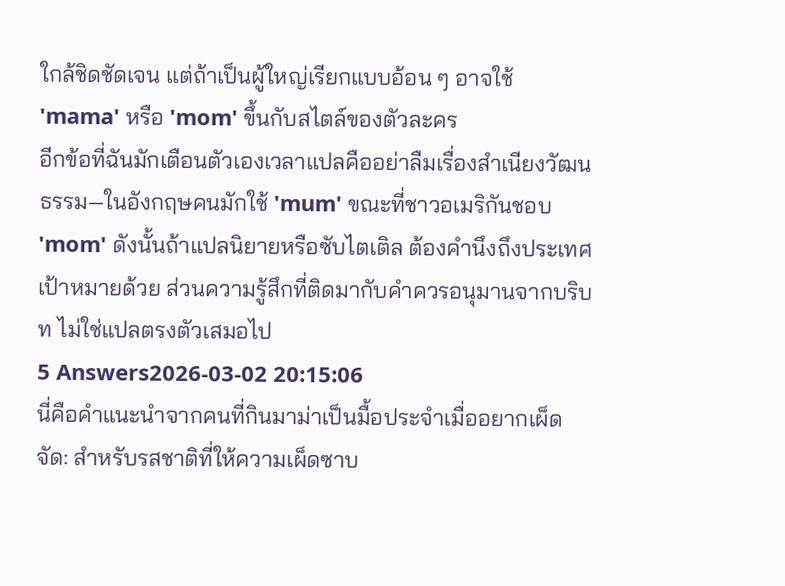ใกล้ชิดชัดเจน แต่ถ้าเป็นผู้ใหญ่เรียกแบบอ้อน ๆ อาจใช้ 'mama' หรือ 'mom' ขึ้นกับสไตล์ของตัวละคร
อีกข้อที่ฉันมักเตือนตัวเองเวลาแปลคืออย่าลืมเรื่องสำเนียงวัฒนธรรม—ในอังกฤษคนมักใช้ 'mum' ขณะที่ชาวอเมริกันชอบ 'mom' ดังนั้นถ้าแปลนิยายหรือซับไตเติล ต้องคำนึงถึงประเทศเป้าหมายด้วย ส่วนความรู้สึกที่ติดมากับคำควรอนุมานจากบริบท ไม่ใช่แปลตรงตัวเสมอไป
5 Answers2026-03-02 20:15:06
นี่คือคำแนะนำจากคนที่กินมาม่าเป็นมื้อประจำเมื่ออยากเผ็ดจัด: สำหรับรสชาติที่ให้ความเผ็ดซาบ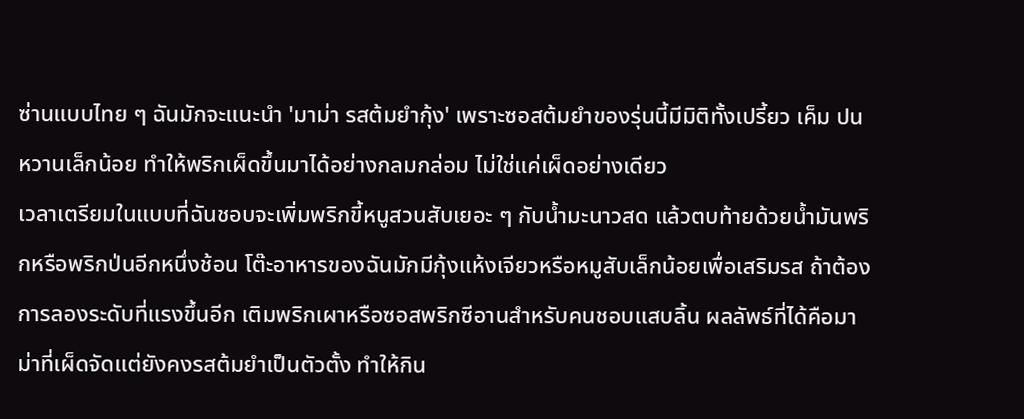ซ่านแบบไทย ๆ ฉันมักจะแนะนำ 'มาม่า รสต้มยำกุ้ง' เพราะซอสต้มยำของรุ่นนี้มีมิติทั้งเปรี้ยว เค็ม ปนหวานเล็กน้อย ทำให้พริกเผ็ดขึ้นมาได้อย่างกลมกล่อม ไม่ใช่แค่เผ็ดอย่างเดียว
เวลาเตรียมในแบบที่ฉันชอบจะเพิ่มพริกขี้หนูสวนสับเยอะ ๆ กับน้ำมะนาวสด แล้วตบท้ายด้วยน้ำมันพริกหรือพริกป่นอีกหนึ่งช้อน โต๊ะอาหารของฉันมักมีกุ้งแห้งเจียวหรือหมูสับเล็กน้อยเพื่อเสริมรส ถ้าต้องการลองระดับที่แรงขึ้นอีก เติมพริกเผาหรือซอสพริกซีอานสำหรับคนชอบแสบลิ้น ผลลัพธ์ที่ได้คือมาม่าที่เผ็ดจัดแต่ยังคงรสต้มยำเป็นตัวตั้ง ทำให้กิน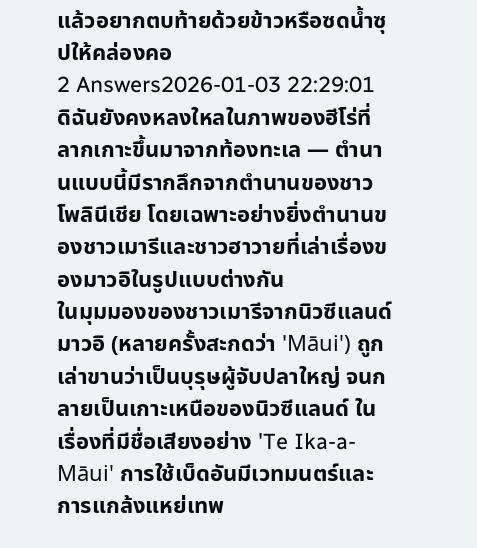แล้วอยากตบท้ายด้วยข้าวหรือซดน้ำซุปให้คล่องคอ
2 Answers2026-01-03 22:29:01
ดิฉันยังคงหลงใหลในภาพของฮีโร่ที่ลากเกาะขึ้นมาจากท้องทะเล — ตำนานแบบนี้มีรากลึกจากตำนานของชาวโพลินีเชีย โดยเฉพาะอย่างยิ่งตำนานของชาวเมารีและชาวฮาวายที่เล่าเรื่องของมาวอิในรูปแบบต่างกัน
ในมุมมองของชาวเมารีจากนิวซีแลนด์ มาวอิ (หลายครั้งสะกดว่า 'Māui') ถูกเล่าขานว่าเป็นบุรุษผู้จับปลาใหญ่ จนกลายเป็นเกาะเหนือของนิวซีแลนด์ ในเรื่องที่มีชื่อเสียงอย่าง 'Te Ika-a-Māui' การใช้เบ็ดอันมีเวทมนตร์และการแกล้งแหย่เทพ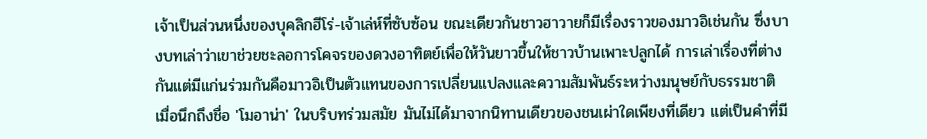เจ้าเป็นส่วนหนึ่งของบุคลิกฮีโร่-เจ้าเล่ห์ที่ซับซ้อน ขณะเดียวกันชาวฮาวายก็มีเรื่องราวของมาวอิเช่นกัน ซึ่งบางบทเล่าว่าเขาช่วยชะลอการโคจรของดวงอาทิตย์เพื่อให้วันยาวขึ้นให้ชาวบ้านเพาะปลูกได้ การเล่าเรื่องที่ต่างกันแต่มีแก่นร่วมกันคือมาวอิเป็นตัวแทนของการเปลี่ยนแปลงและความสัมพันธ์ระหว่างมนุษย์กับธรรมชาติ
เมื่อนึกถึงชื่อ 'โมอาน่า' ในบริบทร่วมสมัย มันไม่ได้มาจากนิทานเดียวของชนเผ่าใดเพียงที่เดียว แต่เป็นคำที่มี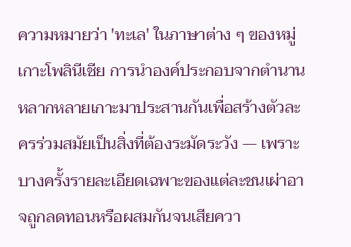ความหมายว่า 'ทะเล' ในภาษาต่าง ๆ ของหมู่เกาะโพลินีเชีย การนำองค์ประกอบจากตำนานหลากหลายเกาะมาประสานกันเพื่อสร้างตัวละครร่วมสมัยเป็นสิ่งที่ต้องระมัดระวัง — เพราะบางครั้งรายละเอียดเฉพาะของแต่ละชนเผ่าอาจถูกลดทอนหรือผสมกันจนเสียควา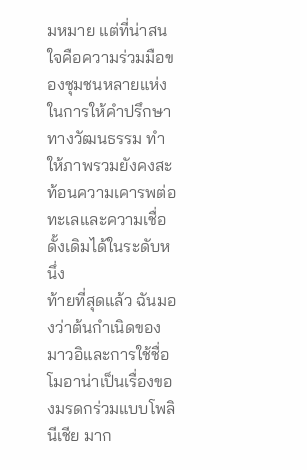มหมาย แต่ที่น่าสนใจคือความร่วมมือของชุมชนหลายแห่งในการให้คำปรึกษาทางวัฒนธรรม ทำให้ภาพรวมยังคงสะท้อนความเคารพต่อทะเลและความเชื่อดั้งเดิมได้ในระดับหนึ่ง
ท้ายที่สุดแล้ว ฉันมองว่าต้นกำเนิดของมาวอิและการใช้ชื่อโมอาน่าเป็นเรื่องของมรดกร่วมแบบโพลินีเชีย มาก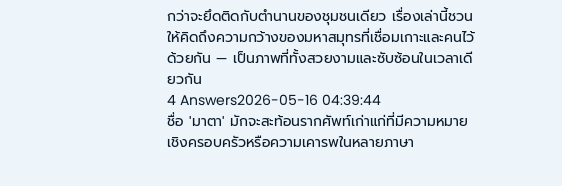กว่าจะยึดติดกับตำนานของชุมชนเดียว เรื่องเล่านี้ชวนให้คิดถึงความกว้างของมหาสมุทรที่เชื่อมเกาะและคนไว้ด้วยกัน — เป็นภาพที่ทั้งสวยงามและซับซ้อนในเวลาเดียวกัน
4 Answers2026-05-16 04:39:44
ชื่อ 'มาตา' มักจะสะท้อนรากศัพท์เก่าแก่ที่มีความหมายเชิงครอบครัวหรือความเคารพในหลายภาษา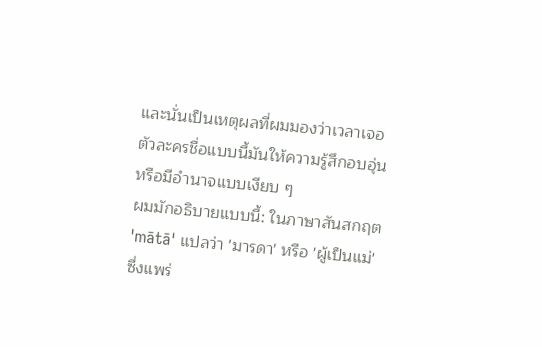และนั่นเป็นเหตุผลที่ผมมองว่าเวลาเจอตัวละครชื่อแบบนี้มันให้ความรู้สึกอบอุ่นหรือมีอำนาจแบบเงียบ ๆ
ผมมักอธิบายแบบนี้: ในภาษาสันสกฤต 'mātā' แปลว่า 'มารดา' หรือ 'ผู้เป็นแม่' ซึ่งแพร่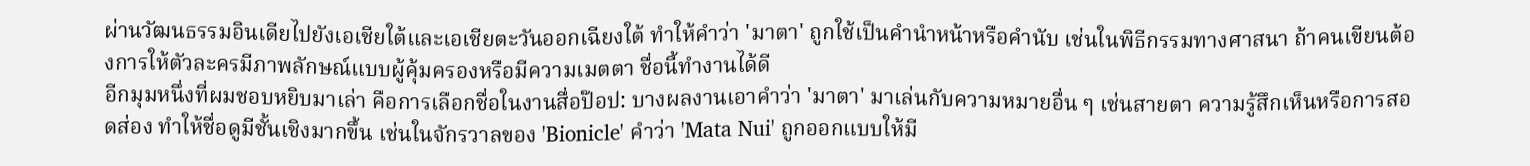ผ่านวัฒนธรรมอินเดียไปยังเอเชียใต้และเอเชียตะวันออกเฉียงใต้ ทำให้คำว่า 'มาตา' ถูกใช้เป็นคำนำหน้าหรือคำนับ เช่นในพิธีกรรมทางศาสนา ถ้าคนเขียนต้องการให้ตัวละครมีภาพลักษณ์แบบผู้คุ้มครองหรือมีความเมตตา ชื่อนี้ทำงานได้ดี
อีกมุมหนึ่งที่ผมชอบหยิบมาเล่า คือการเลือกชื่อในงานสื่อป๊อป: บางผลงานเอาคำว่า 'มาตา' มาเล่นกับความหมายอื่น ๆ เช่นสายตา ความรู้สึกเห็นหรือการสอดส่อง ทำให้ชื่อดูมีชั้นเชิงมากขึ้น เช่นในจักรวาลของ 'Bionicle' คำว่า 'Mata Nui' ถูกออกแบบให้มี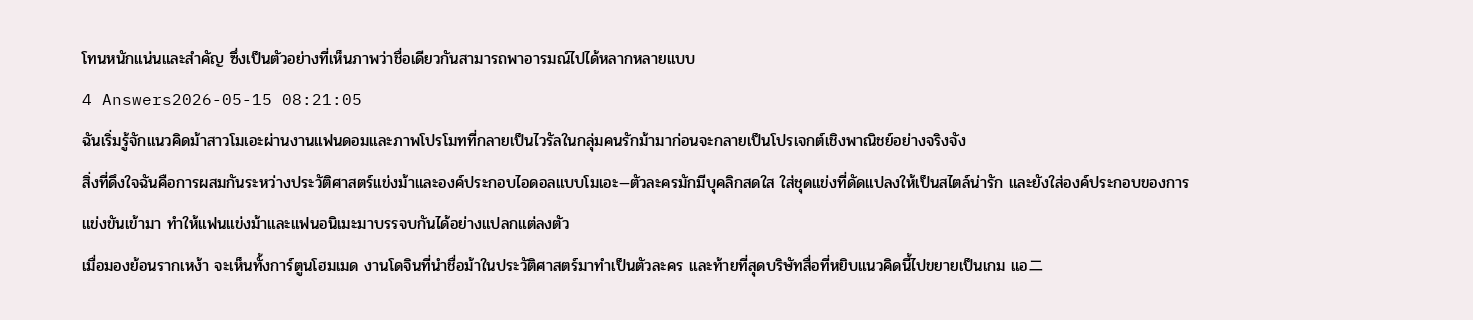โทนหนักแน่นและสำคัญ ซึ่งเป็นตัวอย่างที่เห็นภาพว่าชื่อเดียวกันสามารถพาอารมณ์ไปได้หลากหลายแบบ
4 Answers2026-05-15 08:21:05
ฉันเริ่มรู้จักแนวคิดม้าสาวโมเอะผ่านงานแฟนดอมและภาพโปรโมทที่กลายเป็นไวรัลในกลุ่มคนรักม้ามาก่อนจะกลายเป็นโปรเจกต์เชิงพาณิชย์อย่างจริงจัง
สิ่งที่ดึงใจฉันคือการผสมกันระหว่างประวัติศาสตร์แข่งม้าและองค์ประกอบไอดอลแบบโมเอะ—ตัวละครมักมีบุคลิกสดใส ใส่ชุดแข่งที่ดัดแปลงให้เป็นสไตล์น่ารัก และยังใส่องค์ประกอบของการแข่งขันเข้ามา ทำให้แฟนแข่งม้าและแฟนอนิเมะมาบรรจบกันได้อย่างแปลกแต่ลงตัว
เมื่อมองย้อนรากเหง้า จะเห็นทั้งการ์ตูนโฮมเมด งานโดจินที่นำชื่อม้าในประวัติศาสตร์มาทำเป็นตัวละคร และท้ายที่สุดบริษัทสื่อที่หยิบแนวคิดนี้ไปขยายเป็นเกม แอニ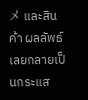メ และสินค้า ผลลัพธ์เลยกลายเป็นกระแส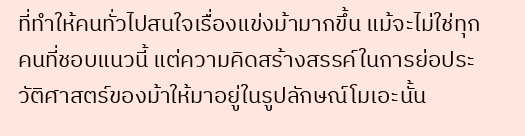ที่ทำให้คนทั่วไปสนใจเรื่องแข่งม้ามากขึ้น แม้จะไม่ใช่ทุกคนที่ชอบแนวนี้ แต่ความคิดสร้างสรรค์ในการย่อประวัติศาสตร์ของม้าให้มาอยู่ในรูปลักษณ์โมเอะนั้น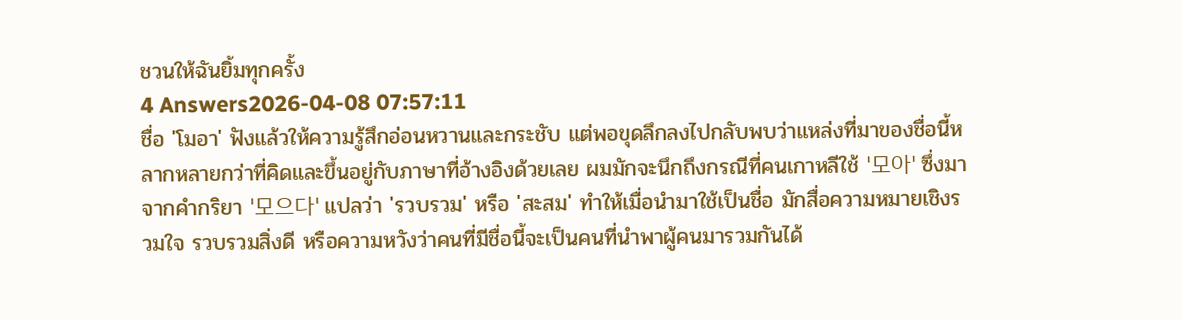ชวนให้ฉันยิ้มทุกครั้ง
4 Answers2026-04-08 07:57:11
ชื่อ 'โมอา' ฟังแล้วให้ความรู้สึกอ่อนหวานและกระชับ แต่พอขุดลึกลงไปกลับพบว่าแหล่งที่มาของชื่อนี้หลากหลายกว่าที่คิดและขึ้นอยู่กับภาษาที่อ้างอิงด้วยเลย ผมมักจะนึกถึงกรณีที่คนเกาหลีใช้ '모아' ซึ่งมาจากคำกริยา '모으다' แปลว่า 'รวบรวม' หรือ 'สะสม' ทำให้เมื่อนำมาใช้เป็นชื่อ มักสื่อความหมายเชิงรวมใจ รวบรวมสิ่งดี หรือความหวังว่าคนที่มีชื่อนี้จะเป็นคนที่นำพาผู้คนมารวมกันได้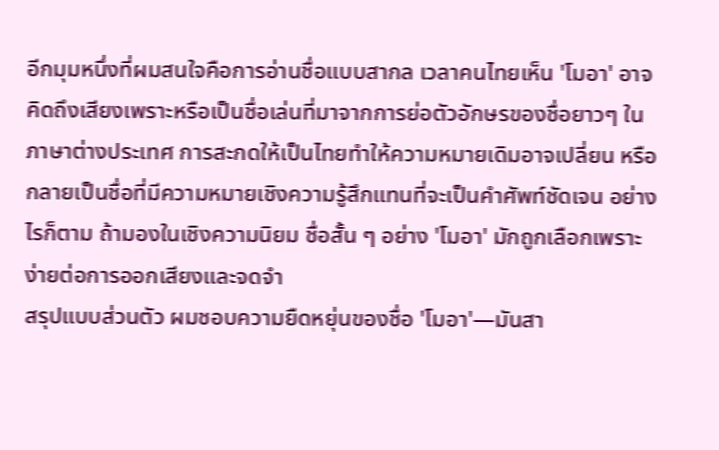อีกมุมหนึ่งที่ผมสนใจคือการอ่านชื่อแบบสากล เวลาคนไทยเห็น 'โมอา' อาจคิดถึงเสียงเพราะหรือเป็นชื่อเล่นที่มาจากการย่อตัวอักษรของชื่อยาวๆ ในภาษาต่างประเทศ การสะกดให้เป็นไทยทำให้ความหมายเดิมอาจเปลี่ยน หรือกลายเป็นชื่อที่มีความหมายเชิงความรู้สึกแทนที่จะเป็นคำศัพท์ชัดเจน อย่างไรก็ตาม ถ้ามองในเชิงความนิยม ชื่อสั้น ๆ อย่าง 'โมอา' มักถูกเลือกเพราะง่ายต่อการออกเสียงและจดจำ
สรุปแบบส่วนตัว ผมชอบความยืดหยุ่นของชื่อ 'โมอา'—มันสา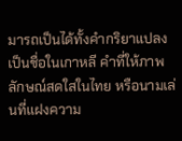มารถเป็นได้ทั้งคำกริยาแปลงเป็นชื่อในเกาหลี คำที่ให้ภาพลักษณ์สดใสในไทย หรือนามเล่นที่แฝงความ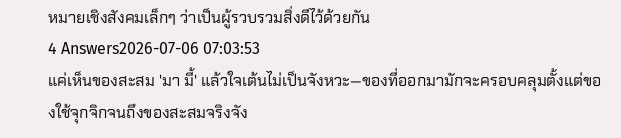หมายเชิงสังคมเล็กๆ ว่าเป็นผู้รวบรวมสิ่งดีไว้ด้วยกัน
4 Answers2026-07-06 07:03:53
แค่เห็นของสะสม 'มา มี้' แล้วใจเต้นไม่เป็นจังหวะ—ของที่ออกมามักจะครอบคลุมตั้งแต่ของใช้จุกจิกจนถึงของสะสมจริงจัง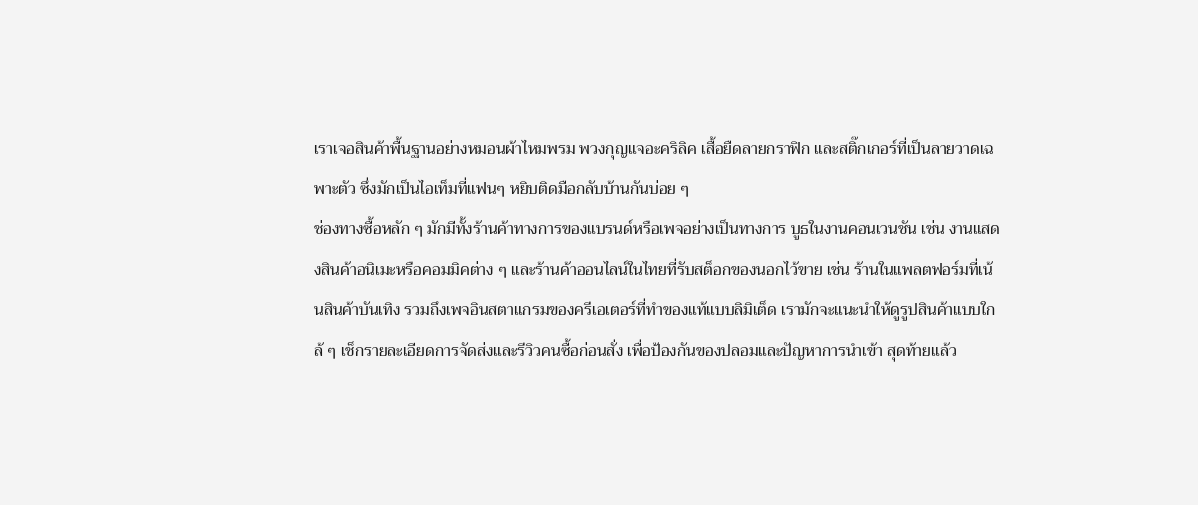เราเจอสินค้าพื้นฐานอย่างหมอนผ้าไหมพรม พวงกุญแจอะคริลิค เสื้อยืดลายกราฟิก และสติ๊กเกอร์ที่เป็นลายวาดเฉพาะตัว ซึ่งมักเป็นไอเท็มที่แฟนๆ หยิบติดมือกลับบ้านกันบ่อย ๆ
ช่องทางซื้อหลัก ๆ มักมีทั้งร้านค้าทางการของแบรนด์หรือเพจอย่างเป็นทางการ บูธในงานคอนเวนชัน เช่น งานแสดงสินค้าอนิเมะหรือคอมมิคต่าง ๆ และร้านค้าออนไลน์ในไทยที่รับสต็อกของนอกไว้ขาย เช่น ร้านในแพลตฟอร์มที่เน้นสินค้าบันเทิง รวมถึงเพจอินสตาแกรมของครีเอเตอร์ที่ทำของแท้แบบลิมิเต็ด เรามักจะแนะนำให้ดูรูปสินค้าแบบใกล้ ๆ เช็กรายละเอียดการจัดส่งและรีวิวคนซื้อก่อนสั่ง เพื่อป้องกันของปลอมและปัญหาการนำเข้า สุดท้ายแล้ว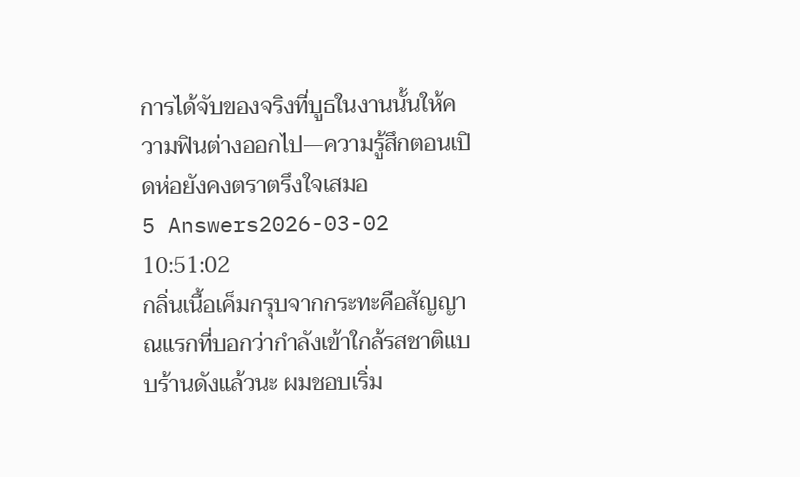การได้จับของจริงที่บูธในงานนั้นให้ความฟินต่างออกไป—ความรู้สึกตอนเปิดห่อยังคงตราตรึงใจเสมอ
5 Answers2026-03-02 10:51:02
กลิ่นเนื้อเค็มกรุบจากกระทะคือสัญญาณแรกที่บอกว่ากำลังเข้าใกล้รสชาติแบบร้านดังแล้วนะ ผมชอบเริ่ม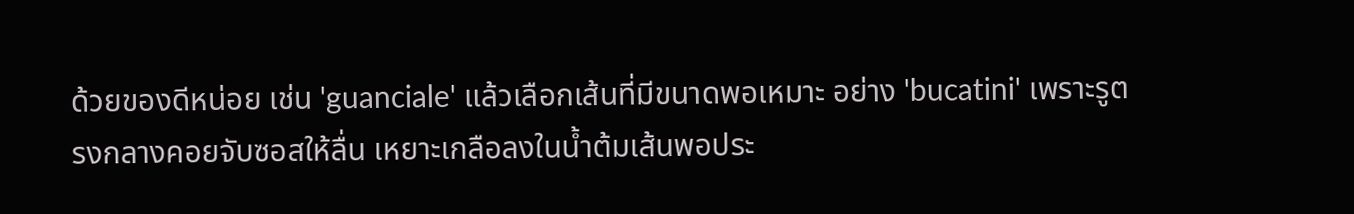ด้วยของดีหน่อย เช่น 'guanciale' แล้วเลือกเส้นที่มีขนาดพอเหมาะ อย่าง 'bucatini' เพราะรูตรงกลางคอยจับซอสให้ลื่น เหยาะเกลือลงในน้ำต้มเส้นพอประ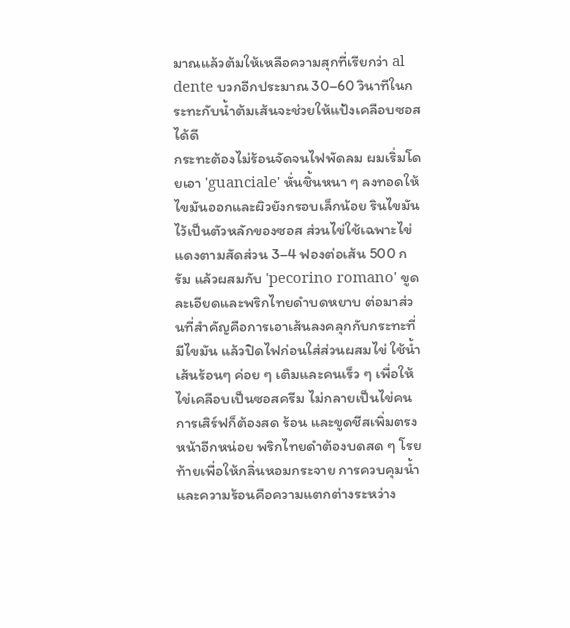มาณแล้วต้มให้เหลือความสุกที่เรียกว่า al dente บวกอีกประมาณ 30–60 วินาทีในกระทะกับน้ำต้มเส้นจะช่วยให้แป้งเคลือบซอสได้ดี
กระทะต้องไม่ร้อนจัดจนไฟพัดลม ผมเริ่มโดยเอา 'guanciale' หั่นชิ้นหนา ๆ ลงทอดให้ไขมันออกและผิวยังกรอบเล็กน้อย รินไขมันไว้เป็นตัวหลักของซอส ส่วนไข่ใช้เฉพาะไข่แดงตามสัดส่วน 3–4 ฟองต่อเส้น 500 กรัม แล้วผสมกับ 'pecorino romano' ขูดละเอียดและพริกไทยดำบดหยาบ ต่อมาส่วนที่สำคัญคือการเอาเส้นลงคลุกกับกระทะที่มีไขมัน แล้วปิดไฟก่อนใส่ส่วนผสมไข่ ใช้น้ำเส้นร้อนๆ ค่อย ๆ เติมและคนเร็ว ๆ เพื่อให้ไข่เคลือบเป็นซอสครีม ไม่กลายเป็นไข่คน
การเสิร์ฟก็ต้องสด ร้อน และขูดชีสเพิ่มตรงหน้าอีกหน่อย พริกไทยดำต้องบดสด ๆ โรยท้ายเพื่อให้กลิ่นหอมกระจาย การควบคุมน้ำและความร้อนคือความแตกต่างระหว่าง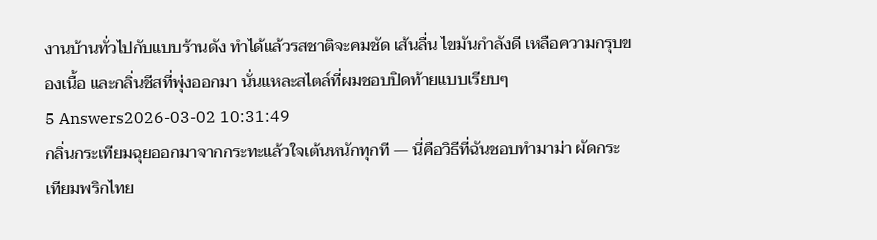งานบ้านทั่วไปกับแบบร้านดัง ทำได้แล้วรสชาติจะคมชัด เส้นลื่น ไขมันกำลังดี เหลือความกรุบของเนื้อ และกลิ่นชีสที่พุ่งออกมา นั่นแหละสไตล์ที่ผมชอบปิดท้ายแบบเรียบๆ
5 Answers2026-03-02 10:31:49
กลิ่นกระเทียมฉุยออกมาจากกระทะแล้วใจเต้นหนักทุกที — นี่คือวิธีที่ฉันชอบทำมาม่า ผัดกระเทียมพริกไทย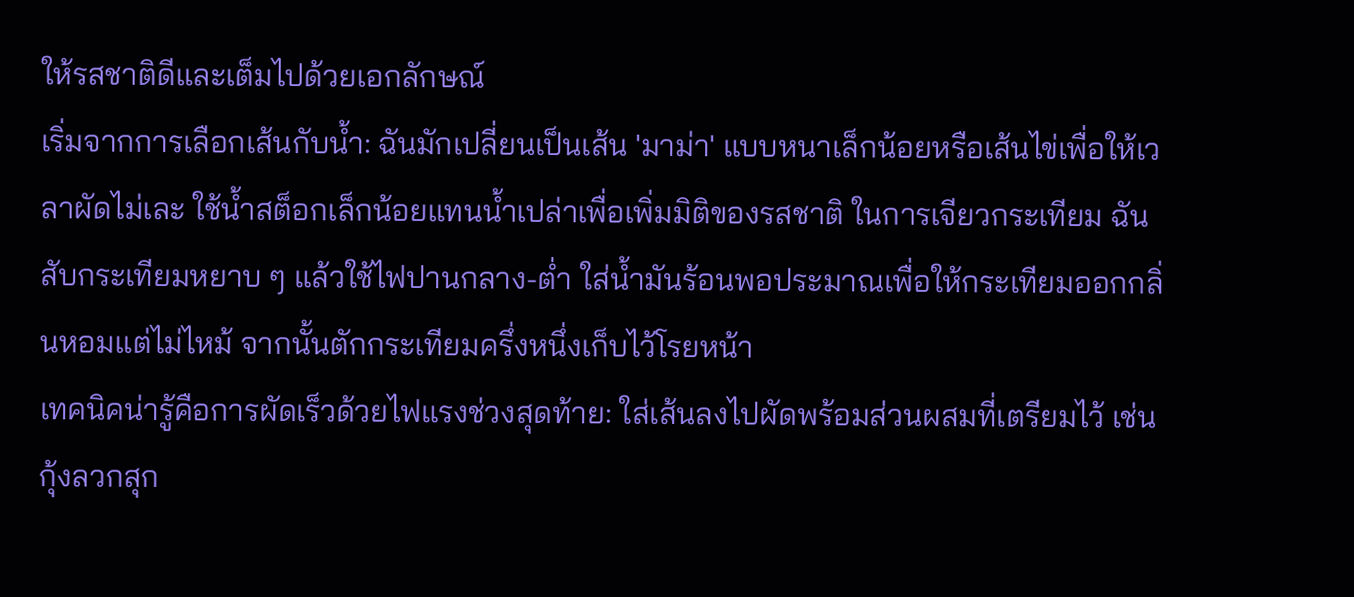ให้รสชาติดีและเต็มไปด้วยเอกลักษณ์
เริ่มจากการเลือกเส้นกับน้ำ: ฉันมักเปลี่ยนเป็นเส้น 'มาม่า' แบบหนาเล็กน้อยหรือเส้นไข่เพื่อให้เวลาผัดไม่เละ ใช้น้ำสต็อกเล็กน้อยแทนน้ำเปล่าเพื่อเพิ่มมิติของรสชาติ ในการเจียวกระเทียม ฉันสับกระเทียมหยาบ ๆ แล้วใช้ไฟปานกลาง-ต่ำ ใส่น้ำมันร้อนพอประมาณเพื่อให้กระเทียมออกกลิ่นหอมแต่ไม่ไหม้ จากนั้นตักกระเทียมครึ่งหนึ่งเก็บไว้โรยหน้า
เทคนิคน่ารู้คือการผัดเร็วด้วยไฟแรงช่วงสุดท้าย: ใส่เส้นลงไปผัดพร้อมส่วนผสมที่เตรียมไว้ เช่น กุ้งลวกสุก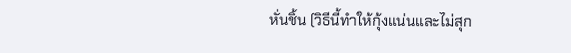หั่นชิ้น (วิธีนี้ทำให้กุ้งแน่นและไม่สุก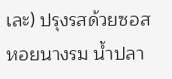เละ) ปรุงรสด้วยซอสหอยนางรม น้ำปลา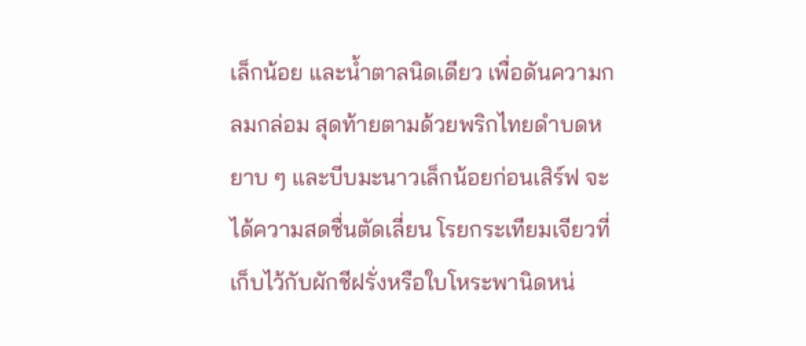เล็กน้อย และน้ำตาลนิดเดียว เพื่อดันความกลมกล่อม สุดท้ายตามด้วยพริกไทยดำบดหยาบ ๆ และบีบมะนาวเล็กน้อยก่อนเสิร์ฟ จะได้ความสดชื่นตัดเลี่ยน โรยกระเทียมเจียวที่เก็บไว้กับผักชีฝรั่งหรือใบโหระพานิดหน่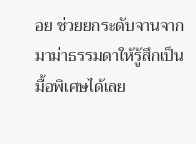อย ช่วยยกระดับจานจากมาม่าธรรมดาให้รู้สึกเป็นมื้อพิเศษได้เลย